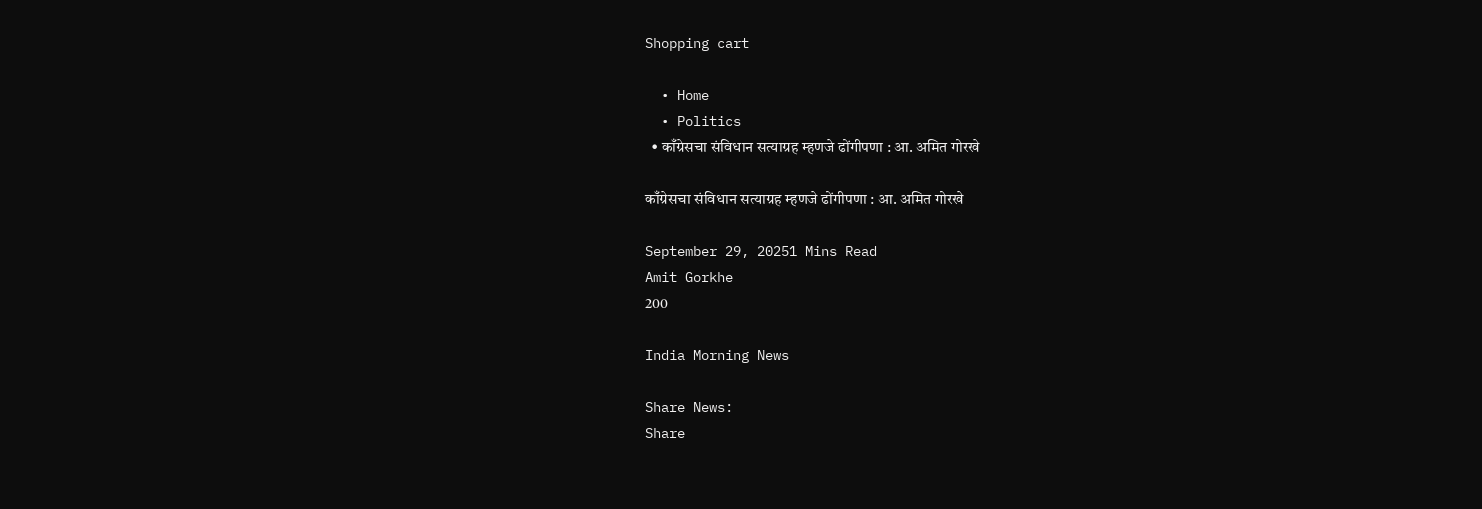Shopping cart

  • Home
  • Politics
  • काँग्रेसचा संविधान सत्याग्रह म्हणजे ढोंगीपणा : आ. अमित गोरखे

काँग्रेसचा संविधान सत्याग्रह म्हणजे ढोंगीपणा : आ. अमित गोरखे

September 29, 20251 Mins Read
Amit Gorkhe
200

India Morning News

Share News:
Share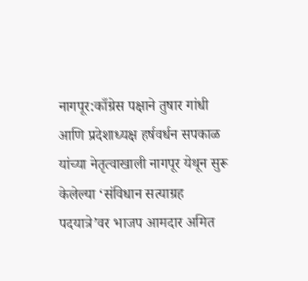नागपूर:काँग्रेस पक्षाने तुषार गांधी आणि प्रदेशाध्यक्ष हर्षवर्धन सपकाळ यांच्या नेतृत्वाखाली नागपूर येथून सुरू केलेल्या ‘संविधान सत्याग्रह पदयात्रे’वर भाजप आमदार अमित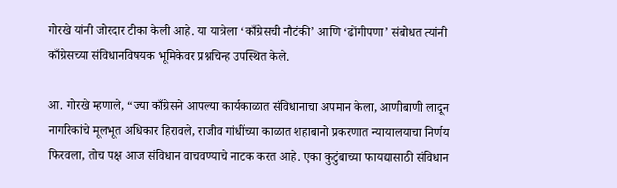गोरखे यांनी जोरदार टीका केली आहे. या यात्रेला ‘काँग्रेसची नौटंकी’ आणि ‘ढोंगीपणा’ संबोधत त्यांनी काँग्रेसच्या संविधानविषयक भूमिकेवर प्रश्नचिन्ह उपस्थित केले.

आ. गोरखे म्हणाले, “ज्या काँग्रेसने आपल्या कार्यकाळात संविधानाचा अपमान केला, आणीबाणी लादून नागरिकांचे मूलभूत अधिकार हिरावले, राजीव गांधींच्या काळात शहाबानो प्रकरणात न्यायालयाचा निर्णय फिरवला, तोच पक्ष आज संविधान वाचवण्याचे नाटक करत आहे. एका कुटुंबाच्या फायद्यासाठी संविधान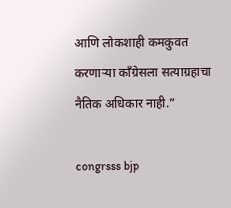आणि लोकशाही कमकुवत करणाऱ्या काँग्रेसला सत्याग्रहाचा नैतिक अधिकार नाही.”

congrsss bjp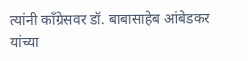त्यांनी काँग्रेसवर डॉ. बाबासाहेब आंबेडकर यांच्या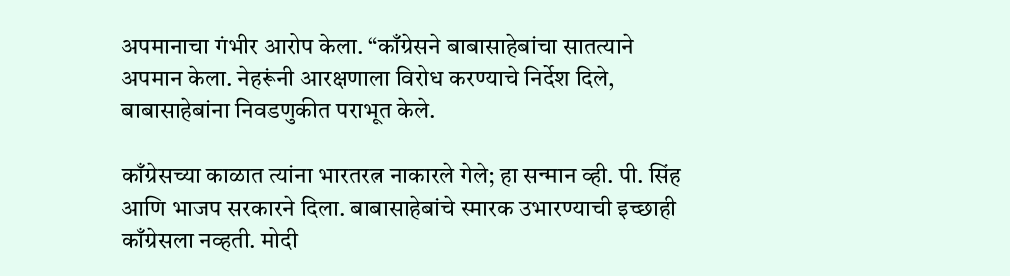अपमानाचा गंभीर आरोप केला. “काँग्रेसने बाबासाहेबांचा सातत्याने अपमान केला. नेहरूंनी आरक्षणाला विरोध करण्याचे निर्देश दिले, बाबासाहेबांना निवडणुकीत पराभूत केले.

काँग्रेसच्या काळात त्यांना भारतरत्न नाकारले गेले; हा सन्मान व्ही. पी. सिंह आणि भाजप सरकारने दिला. बाबासाहेबांचे स्मारक उभारण्याची इच्छाही काँग्रेसला नव्हती. मोदी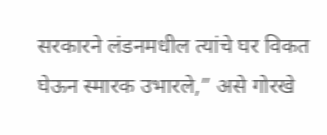सरकारने लंडनमधील त्यांचे घर विकत घेऊन स्मारक उभारले,” असे गोरखे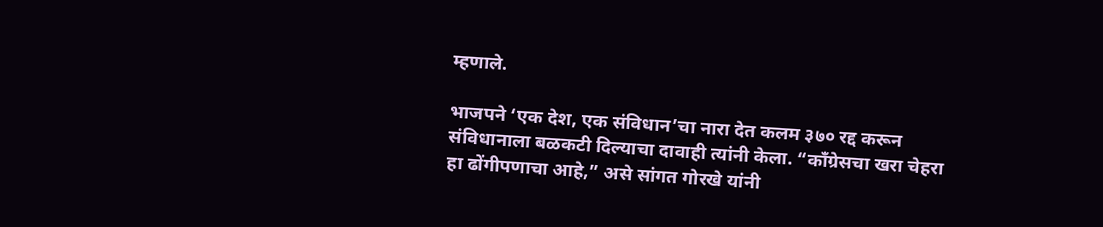म्हणाले.

भाजपने ‘एक देश, एक संविधान’चा नारा देत कलम ३७० रद्द करून संविधानाला बळकटी दिल्याचा दावाही त्यांनी केला. “काँग्रेसचा खरा चेहरा हा ढोंगीपणाचा आहे,” असे सांगत गोरखे यांनी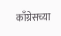काँग्रेसच्या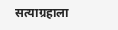सत्याग्रहाला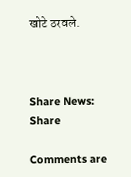खोटे ठरवले.



Share News:
Share

Comments are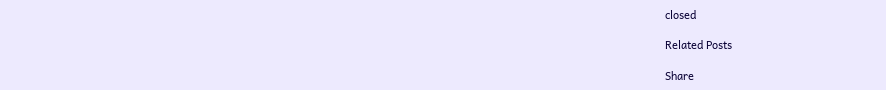closed

Related Posts

Share